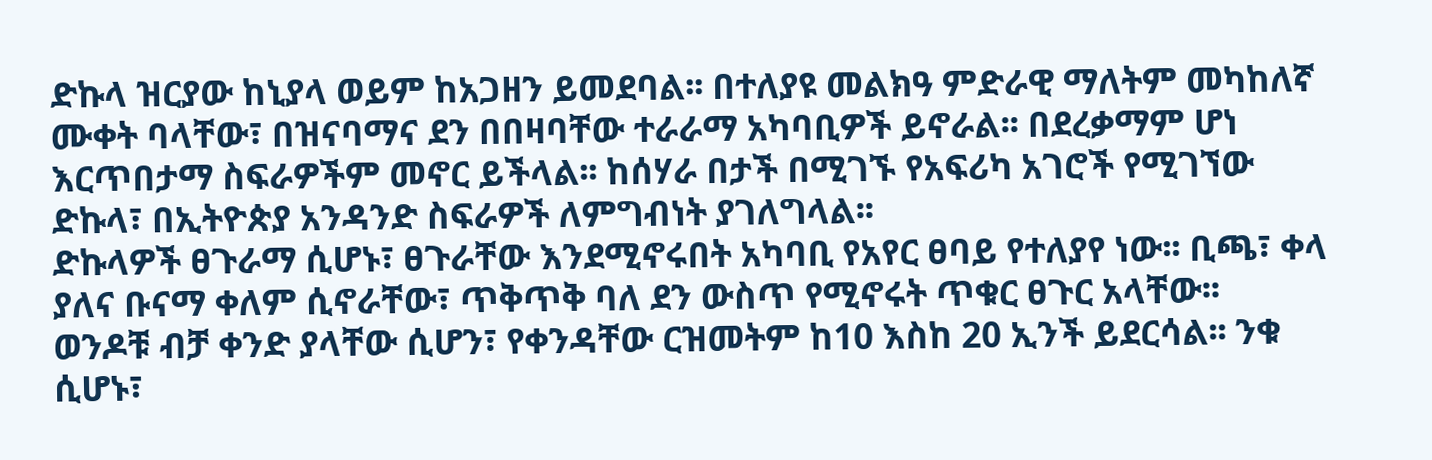ድኩላ ዝርያው ከኒያላ ወይም ከአጋዘን ይመደባል፡፡ በተለያዩ መልክዓ ምድራዊ ማለትም መካከለኛ ሙቀት ባላቸው፣ በዝናባማና ደን በበዛባቸው ተራራማ አካባቢዎች ይኖራል፡፡ በደረቃማም ሆነ እርጥበታማ ስፍራዎችም መኖር ይችላል፡፡ ከሰሃራ በታች በሚገኙ የአፍሪካ አገሮች የሚገኘው ድኩላ፣ በኢትዮጵያ አንዳንድ ስፍራዎች ለምግብነት ያገለግላል፡፡
ድኩላዎች ፀጉራማ ሲሆኑ፣ ፀጉራቸው እንደሚኖሩበት አካባቢ የአየር ፀባይ የተለያየ ነው፡፡ ቢጫ፣ ቀላ ያለና ቡናማ ቀለም ሲኖራቸው፣ ጥቅጥቅ ባለ ደን ውስጥ የሚኖሩት ጥቁር ፀጉር አላቸው፡፡
ወንዶቹ ብቻ ቀንድ ያላቸው ሲሆን፣ የቀንዳቸው ርዝመትም ከ10 እስከ 20 ኢንች ይደርሳል፡፡ ንቁ ሲሆኑ፣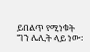ይበልጥ የሚነቁት ግን ሌሊት ላይ ነው፡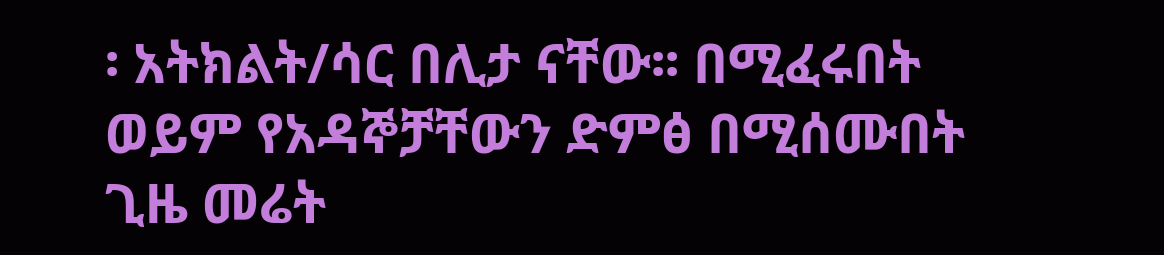፡ አትክልት/ሳር በሊታ ናቸው፡፡ በሚፈሩበት ወይም የአዳኞቻቸውን ድምፅ በሚሰሙበት ጊዜ መሬት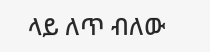ላይ ለጥ ብለው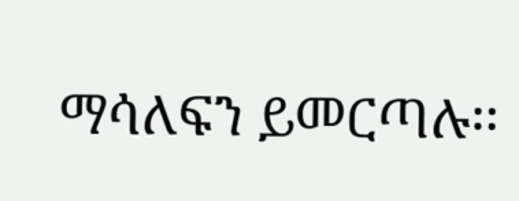ማሳለፍን ይመርጣሉ፡፡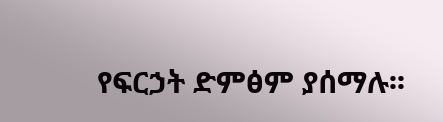የፍርኃት ድምፅም ያሰማሉ፡፡